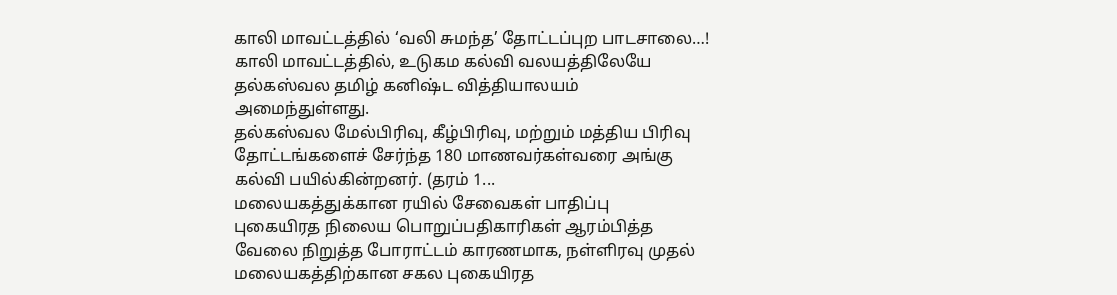காலி மாவட்டத்தில் ‘வலி சுமந்த’ தோட்டப்புற பாடசாலை…!
காலி மாவட்டத்தில், உடுகம கல்வி வலயத்திலேயே தல்கஸ்வல தமிழ் கனிஷ்ட வித்தியாலயம் அமைந்துள்ளது.
தல்கஸ்வல மேல்பிரிவு, கீழ்பிரிவு, மற்றும் மத்திய பிரிவு தோட்டங்களைச் சேர்ந்த 180 மாணவர்கள்வரை அங்கு கல்வி பயில்கின்றனர். (தரம் 1...
மலையகத்துக்கான ரயில் சேவைகள் பாதிப்பு
புகையிரத நிலைய பொறுப்பதிகாரிகள் ஆரம்பித்த வேலை நிறுத்த போராட்டம் காரணமாக, நள்ளிரவு முதல் மலையகத்திற்கான சகல புகையிரத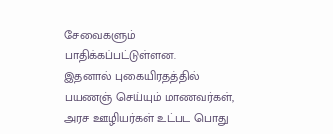சேவைகளும் பாதிக்கப்பட்டுள்ளன.
இதனால் புகையிரதத்தில் பயணஞ் செய்யும் மாணவர்கள், அரச ஊழியர்கள் உட்பட பொது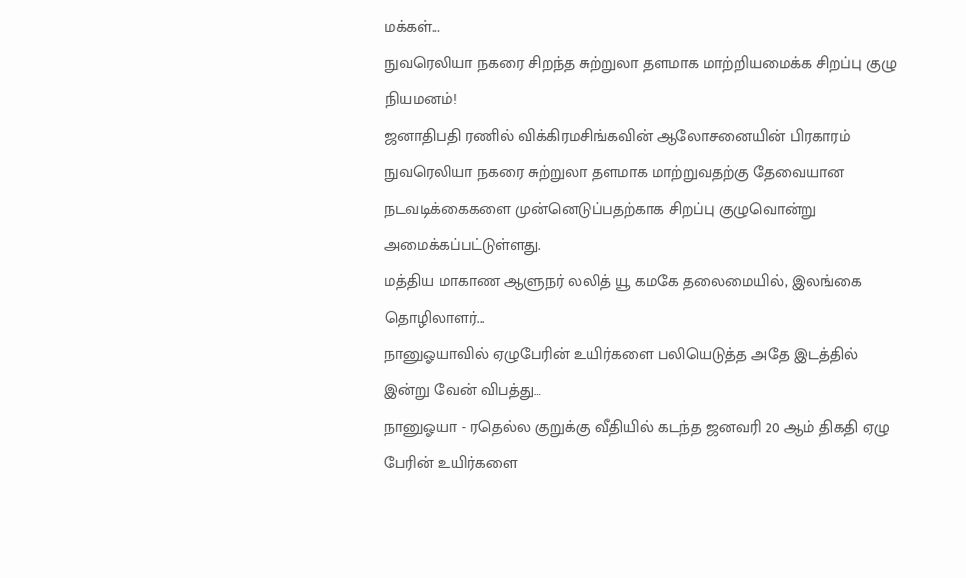மக்கள்...
நுவரெலியா நகரை சிறந்த சுற்றுலா தளமாக மாற்றியமைக்க சிறப்பு குழு நியமனம்!
ஜனாதிபதி ரணில் விக்கிரமசிங்கவின் ஆலோசனையின் பிரகாரம் நுவரெலியா நகரை சுற்றுலா தளமாக மாற்றுவதற்கு தேவையான நடவடிக்கைகளை முன்னெடுப்பதற்காக சிறப்பு குழுவொன்று அமைக்கப்பட்டுள்ளது.
மத்திய மாகாண ஆளுநர் லலித் யூ கமகே தலைமையில், இலங்கை தொழிலாளர்...
நானுஓயாவில் ஏழுபேரின் உயிர்களை பலியெடுத்த அதே இடத்தில் இன்று வேன் விபத்து…
நானுஓயா - ரதெல்ல குறுக்கு வீதியில் கடந்த ஜனவரி 20 ஆம் திகதி ஏழு பேரின் உயிர்களை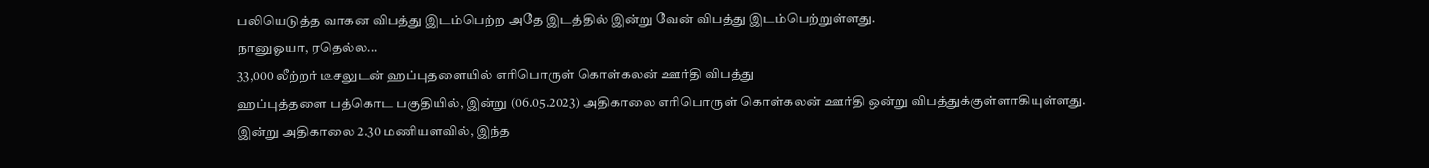பலியெடுத்த வாகன விபத்து இடம்பெற்ற அதே இடத்தில் இன்று வேன் விபத்து இடம்பெற்றுள்ளது.
நானுஓயா, ரதெல்ல...
33,000 லீற்றர் டீசலுடன் ஹப்புதளையில் எரிபொருள் கொள்கலன் ஊர்தி விபத்து
ஹப்புத்தளை பத்கொட பகுதியில், இன்று (06.05.2023) அதிகாலை எரிபொருள் கொள்கலன் ஊர்தி ஒன்று விபத்துக்குள்ளாகியுள்ளது.
இன்று அதிகாலை 2.30 மணியளவில், இந்த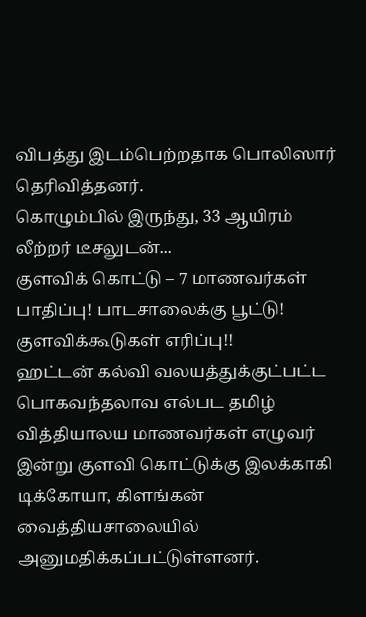விபத்து இடம்பெற்றதாக பொலிஸார் தெரிவித்தனர்.
கொழும்பில் இருந்து, 33 ஆயிரம் லீற்றர் டீசலுடன்...
குளவிக் கொட்டு – 7 மாணவர்கள் பாதிப்பு! பாடசாலைக்கு பூட்டு! குளவிக்கூடுகள் எரிப்பு!!
ஹட்டன் கல்வி வலயத்துக்குட்பட்ட பொகவந்தலாவ எல்பட தமிழ் வித்தியாலய மாணவர்கள் எழுவர் இன்று குளவி கொட்டுக்கு இலக்காகி டிக்கோயா, கிளங்கன் வைத்தியசாலையில் அனுமதிக்கப்பட்டுள்ளனர்.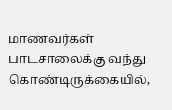மாணவர்கள் பாடசாலைக்கு வந்து கொண்டிருக்கையில்,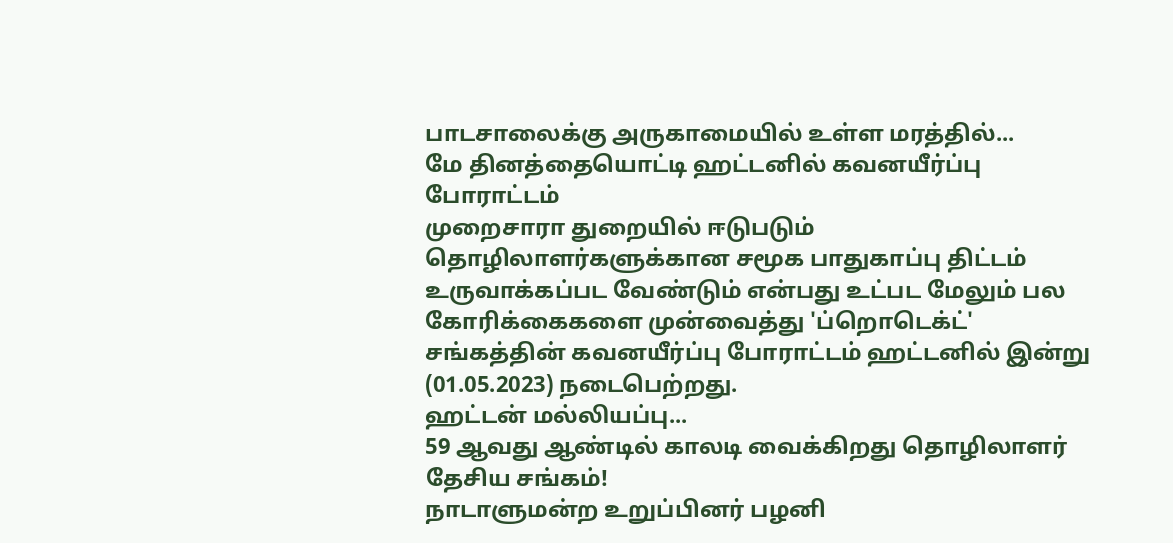பாடசாலைக்கு அருகாமையில் உள்ள மரத்தில்...
மே தினத்தையொட்டி ஹட்டனில் கவனயீர்ப்பு போராட்டம்
முறைசாரா துறையில் ஈடுபடும் தொழிலாளர்களுக்கான சமூக பாதுகாப்பு திட்டம் உருவாக்கப்பட வேண்டும் என்பது உட்பட மேலும் பல கோரிக்கைகளை முன்வைத்து 'ப்றொடெக்ட்' சங்கத்தின் கவனயீர்ப்பு போராட்டம் ஹட்டனில் இன்று (01.05.2023) நடைபெற்றது.
ஹட்டன் மல்லியப்பு...
59 ஆவது ஆண்டில் காலடி வைக்கிறது தொழிலாளர் தேசிய சங்கம்!
நாடாளுமன்ற உறுப்பினர் பழனி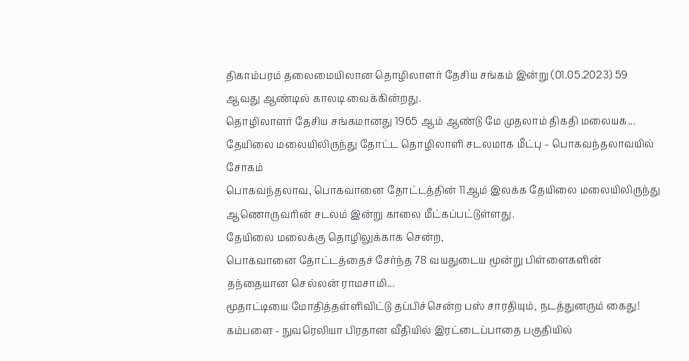திகாம்பரம் தலைமையிலான தொழிலாளர் தேசிய சங்கம் இன்று (01.05.2023) 59 ஆவது ஆண்டில் காலடி வைக்கின்றது.
தொழிலாளர் தேசிய சங்கமானது 1965 ஆம் ஆண்டு மே முதலாம் திகதி மலையக...
தேயிலை மலையிலிருந்து தோட்ட தொழிலாளி சடலமாக மீட்பு – பொகவந்தலாவயில் சோகம்
பொகவந்தலாவ, பொகவானை தோட்டத்தின் 11ஆம் இலக்க தேயிலை மலையிலிருந்து ஆணொருவரின் சடலம் இன்று காலை மீட்கப்பட்டுள்ளது.
தேயிலை மலைக்கு தொழிலுக்காக சென்ற,
பொகவானை தோட்டத்தைச் சேர்ந்த 78 வயதுடைய மூன்று பிள்ளைகளின் தந்தையான செல்லன் ராமசாமி...
மூதாட்டியை மோதித்தள்ளிவிட்டு தப்பிச்சென்ற பஸ் சாரதியும், நடத்துனரும் கைது!
கம்பளை - நுவரெலியா பிரதான வீதியில் இரட்டைப்பாதை பகுதியில்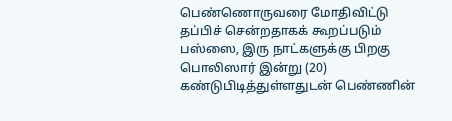பெண்ணொருவரை மோதிவிட்டு தப்பிச் சென்றதாகக் கூறப்படும் பஸ்ஸை, இரு நாட்களுக்கு பிறகு பொலிஸார் இன்று (20) கண்டுபிடித்துள்ளதுடன் பெண்ணின்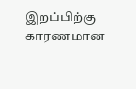இறப்பிற்கு காரணமான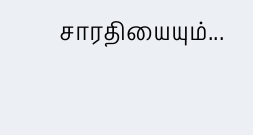சாரதியையும்...